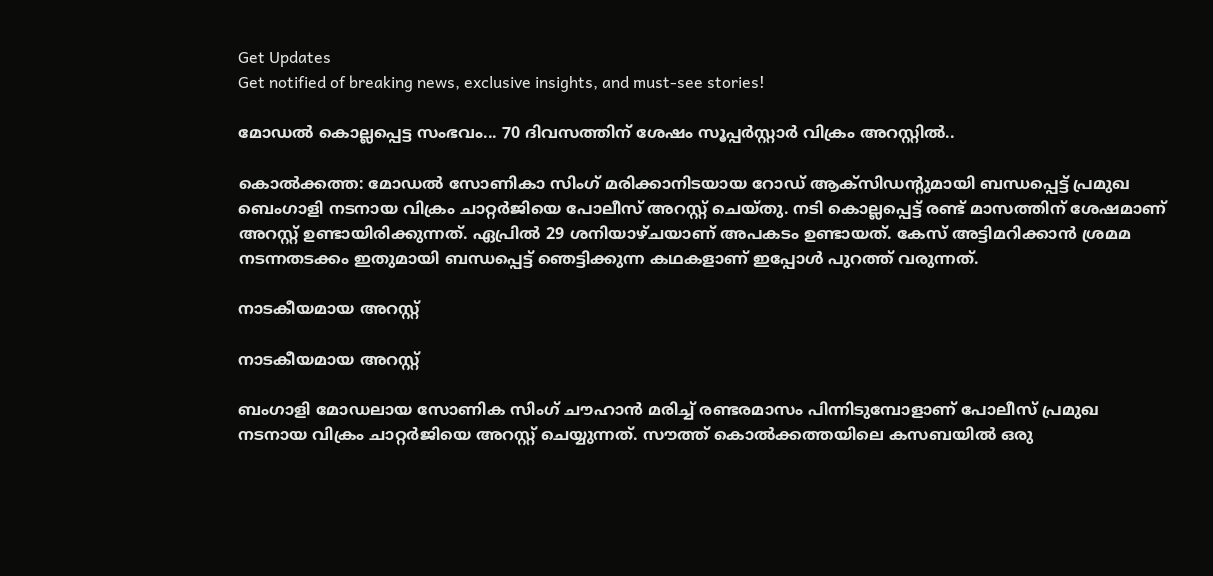Get Updates
Get notified of breaking news, exclusive insights, and must-see stories!

മോഡൽ കൊല്ലപ്പെട്ട സംഭവം... 70 ദിവസത്തിന് ശേഷം സൂപ്പർസ്റ്റാർ വിക്രം അറസ്റ്റിൽ..

കൊല്‍ക്കത്ത: മോഡല്‍ സോണികാ സിംഗ് മരിക്കാനിടയായ റോഡ് ആക്‌സിഡന്റുമായി ബന്ധപ്പെട്ട് പ്രമുഖ ബെംഗാളി നടനായ വിക്രം ചാറ്റര്‍ജിയെ പോലീസ് അറസ്റ്റ് ചെയ്തു. നടി കൊല്ലപ്പെട്ട് രണ്ട് മാസത്തിന് ശേഷമാണ് അറസ്റ്റ് ഉണ്ടായിരിക്കുന്നത്. ഏപ്രില്‍ 29 ശനിയാഴ്ചയാണ് അപകടം ഉണ്ടായത്. കേസ് അട്ടിമറിക്കാൻ ശ്രമമ നടന്നതടക്കം ഇതുമായി ബന്ധപ്പെട്ട് ഞെട്ടിക്കുന്ന കഥകളാണ് ഇപ്പോൾ പുറത്ത് വരുന്നത്.

നാടകീയമായ അറസ്റ്റ്

നാടകീയമായ അറസ്റ്റ്

ബംഗാളി മോഡലായ സോണിക സിംഗ് ചൗഹാൻ മരിച്ച് രണ്ടരമാസം പിന്നിടുമ്പോളാണ് പോലീസ് പ്രമുഖ നടനായ വിക്രം ചാറ്റർജിയെ അറസ്റ്റ് ചെയ്യുന്നത്. സൗത്ത് കൊൽക്കത്തയിലെ കസബയിൽ ഒരു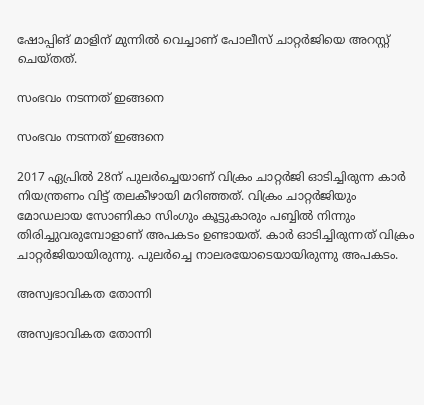ഷോപ്പിങ് മാളിന് മുന്നിൽ വെച്ചാണ് പോലീസ് ചാറ്റർജിയെ അറസ്റ്റ് ചെയ്തത്.

സംഭവം നടന്നത് ഇങ്ങനെ

സംഭവം നടന്നത് ഇങ്ങനെ

2017 ഏപ്രിൽ 28ന് പുലര്‍ച്ചെയാണ് വിക്രം ചാറ്റര്‍ജി ഓടിച്ചിരുന്ന കാര്‍ നിയന്ത്രണം വിട്ട് തലകീഴായി മറിഞ്ഞത്. വിക്രം ചാറ്റര്‍ജിയും മോഡലായ സോണികാ സിംഗും കൂട്ടുകാരും പബ്ബില്‍ നിന്നും തിരിച്ചുവരുമ്പോളാണ് അപകടം ഉണ്ടായത്. കാര്‍ ഓടിച്ചിരുന്നത് വിക്രം ചാറ്റര്‍ജിയായിരുന്നു. പുലര്‍ച്ചെ നാലരയോടെയായിരുന്നു അപകടം.

അസ്വഭാവികത തോന്നി

അസ്വഭാവികത തോന്നി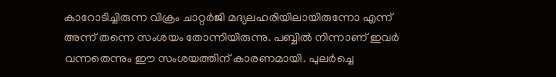കാറോടിച്ചിരുന്ന വിക്രം ചാറ്റര്‍ജി മദ്യലഹരിയിലായിരുന്നോ എന്ന് അന്ന് തന്നെ സംശയം തോന്നിയിരുന്നു. പബ്ബില്‍ നിന്നാണ് ഇവര്‍ വന്നതെന്നും ഈ സംശയത്തിന് കാരണമായി. പുലര്‍ച്ചെ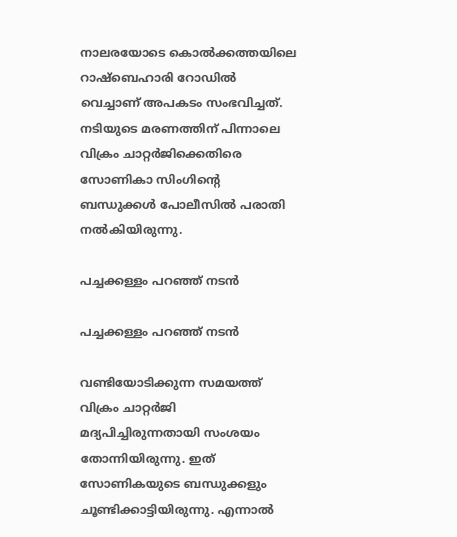നാലരയോടെ കൊല്‍ക്കത്തയിലെ റാഷ്ബെഹാരി റോഡില്‍ വെച്ചാണ് അപകടം സംഭവിച്ചത്. നടിയുടെ മരണത്തിന് പിന്നാലെ വിക്രം ചാറ്റര്‍ജിക്കെതിരെ സോണികാ സിംഗിന്റെ ബന്ധുക്കള്‍ പോലീസില്‍ പരാതി നല്‍കിയിരുന്നു.

പച്ചക്കള്ളം പറഞ്ഞ് നടൻ

പച്ചക്കള്ളം പറഞ്ഞ് നടൻ

വണ്ടിയോടിക്കുന്ന സമയത്ത് വിക്രം ചാറ്റർജി മദ്യപിച്ചിരുന്നതായി സംശയം തോന്നിയിരുന്നു. ഇത് സോണികയുടെ ബന്ധുക്കളും ചൂണ്ടിക്കാട്ടിയിരുന്നു. എന്നാൽ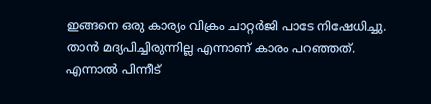ഇങ്ങനെ ഒരു കാര്യം വിക്രം ചാറ്റർജി പാടേ നിഷേധിച്ചു. താൻ മദ്യപിച്ചിരുന്നില്ല എന്നാണ് കാരം പറഞ്ഞത്. എന്നാൽ പിന്നീട്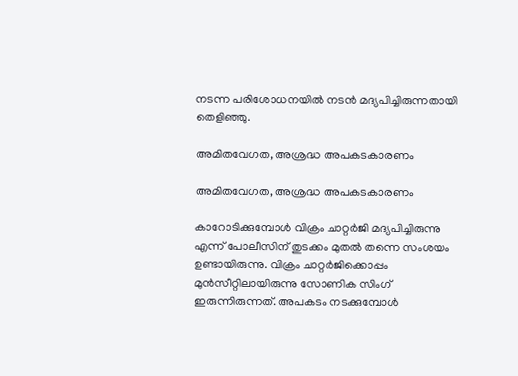നടന്ന പരിശോധനയിൽ നടൻ മദ്യപിച്ചിരുന്നതായി തെളിഞ്ഞു.

അമിതവേഗത, അശ്രദ്ധ അപകടകാരണം

അമിതവേഗത, അശ്രദ്ധ അപകടകാരണം

കാറോടിക്കുമ്പോൾ വിക്രം ചാറ്റർജി മദ്യപിച്ചിരുന്നു എന്ന് പോലീസിന് തുടക്കം മുതൽ തന്നെ സംശയം ഉണ്ടായിരുന്നു. വിക്രം ചാറ്റർജിക്കൊപ്പം മുൻസീറ്റിലായിരുന്നു സോണിക സിംഗ് ഇരുന്നിരുന്നത്. അപകടം നടക്കുമ്പോൾ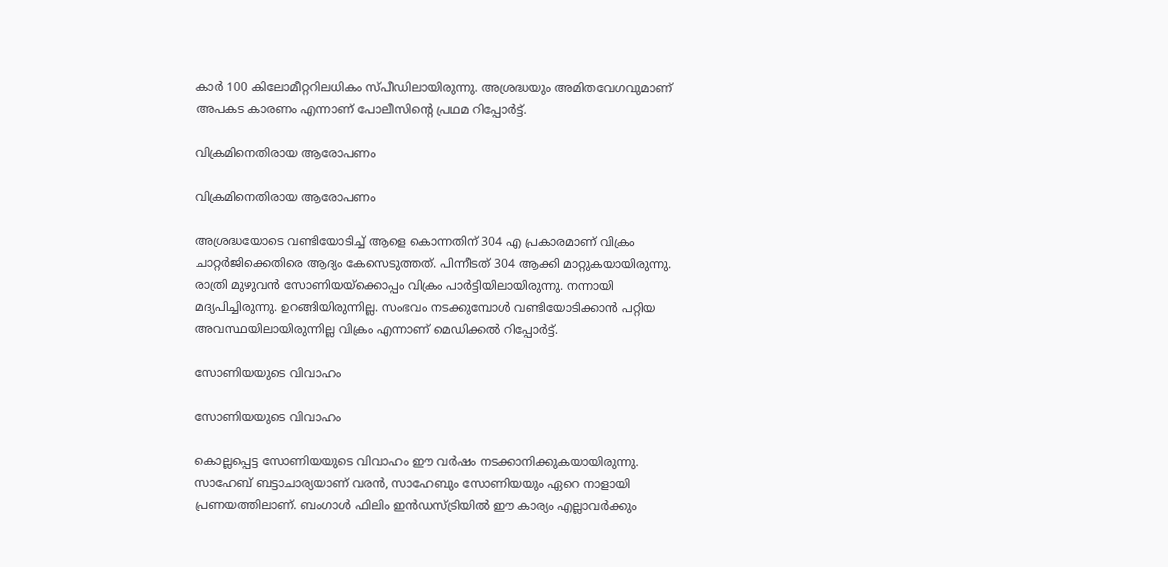കാർ 100 കിലോമീറ്ററിലധികം സ്പീഡിലായിരുന്നു. അശ്രദ്ധയും അമിതവേഗവുമാണ് അപകട കാരണം എന്നാണ് പോലീസിന്റെ പ്രഥമ റിപ്പോർട്ട്.

വിക്രമിനെതിരായ ആരോപണം

വിക്രമിനെതിരായ ആരോപണം

അശ്രദ്ധയോടെ വണ്ടിയോടിച്ച് ആളെ കൊന്നതിന് 304 എ പ്രകാരമാണ് വിക്രം ചാറ്റർജിക്കെതിരെ ആദ്യം കേസെടുത്തത്. പിന്നീടത് 304 ആക്കി മാറ്റുകയായിരുന്നു. രാത്രി മുഴുവൻ സോണിയയ്ക്കൊപ്പം വിക്രം പാർട്ടിയിലായിരുന്നു. നന്നായി മദ്യപിച്ചിരുന്നു. ഉറങ്ങിയിരുന്നില്ല. സംഭവം നടക്കുമ്പോൾ വണ്ടിയോടിക്കാൻ പറ്റിയ അവസ്ഥയിലായിരുന്നില്ല വിക്രം എന്നാണ് മെഡിക്കൽ റിപ്പോർട്ട്.

സോണിയയുടെ വിവാഹം

സോണിയയുടെ വിവാഹം

കൊല്ലപ്പെട്ട സോണിയയുടെ വിവാഹം ഈ വർഷം നടക്കാനിക്കുകയായിരുന്നു. സാഹേബ് ബട്ടാചാര്യയാണ് വരൻ, സാഹേബും സോണിയയും ഏറെ നാളായി പ്രണയത്തിലാണ്. ബംഗാൾ ഫിലിം ഇൻഡസ്ട്രിയിൽ ഈ കാര്യം എല്ലാവർക്കും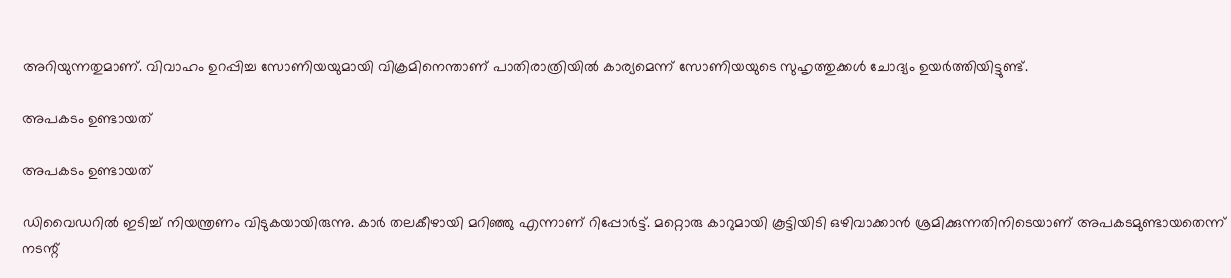അറിയുന്നതുമാണ്. വിവാഹം ഉറപ്പിച്ച സോണിയയുമായി വിക്രമിനെന്താണ് പാതിരാത്രിയിൽ കാര്യമെന്ന് സോണിയയുടെ സുഹൃത്തുക്കൾ ചോദ്യം ഉയർത്തിയിട്ടുണ്ട്.

അപകടം ഉണ്ടായത്

അപകടം ഉണ്ടായത്

ഡിവൈഡറില്‍ ഇടിച്ച് നിയന്ത്രണം വിടുകയായിരുന്നു. കാര്‍ തലകീഴായി മറിഞ്ഞു എന്നാണ് റിപ്പോര്‍ട്ട്. മറ്റൊരു കാറുമായി കൂട്ടിയിടി ഒഴിവാക്കാന്‍ ശ്രമിക്കുന്നതിനിടെയാണ് അപകടമുണ്ടായതെന്ന് നടന്റ്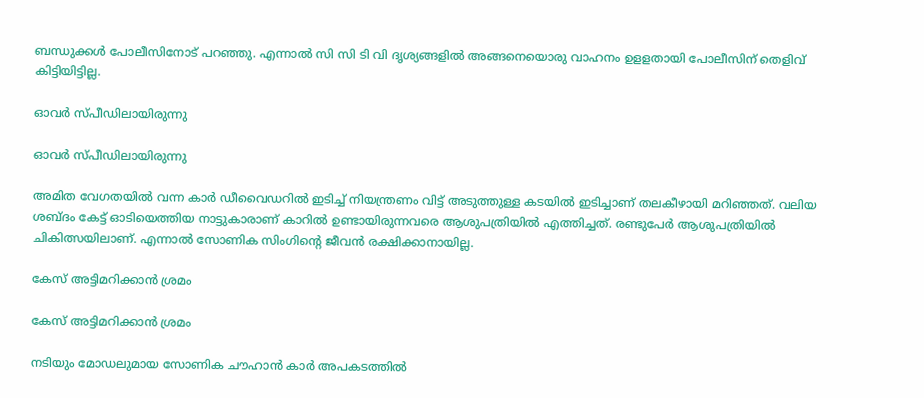ബന്ധുക്കള്‍ പോലീസിനോട് പറഞ്ഞു. എന്നാല്‍ സി സി ടി വി ദൃശ്യങ്ങളില്‍ അങ്ങനെയൊരു വാഹനം ഉളളതായി പോലീസിന് തെളിവ് കിട്ടിയിട്ടില്ല.

ഓവര്‍ സ്പീഡിലായിരുന്നു

ഓവര്‍ സ്പീഡിലായിരുന്നു

അമിത വേഗതയില്‍ വന്ന കാര്‍ ഡീവൈഡറില്‍ ഇടിച്ച് നിയന്ത്രണം വിട്ട് അടുത്തുള്ള കടയില്‍ ഇടിച്ചാണ് തലകീഴായി മറിഞ്ഞത്. വലിയ ശബ്ദം കേട്ട് ഓടിയെത്തിയ നാട്ടുകാരാണ് കാറില്‍ ഉണ്ടായിരുന്നവരെ ആശുപത്രിയില്‍ എത്തിച്ചത്. രണ്ടുപേര്‍ ആശുപത്രിയില്‍ ചികിത്സയിലാണ്. എന്നാല്‍ സോണിക സിംഗിന്റെ ജീവന്‍ രക്ഷിക്കാനായില്ല.

കേസ് അട്ടിമറിക്കാൻ ശ്രമം

കേസ് അട്ടിമറിക്കാൻ ശ്രമം

നടിയും മോഡലുമായ സോണിക ചൗഹാന്‍ കാര്‍ അപകടത്തില്‍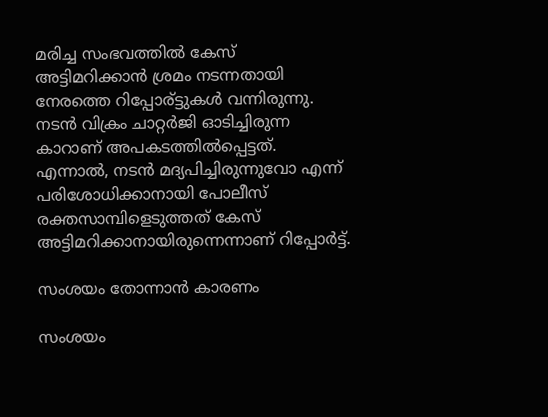മരിച്ച സംഭവത്തില്‍ കേസ് അട്ടിമറിക്കാൻ ശ്രമം നടന്നതായി നേരത്തെ റിപ്പോര്ട്ടുകൾ വന്നിരുന്നു. നടന്‍ വിക്രം ചാറ്റര്‍ജി ഓടിച്ചിരുന്ന കാറാണ് അപകടത്തില്‍പ്പെട്ടത്. എന്നാല്‍, നടന്‍ മദ്യപിച്ചിരുന്നുവോ എന്ന് പരിശോധിക്കാനായി പോലീസ് രക്തസാമ്പിളെടുത്തത് കേസ് അട്ടിമറിക്കാനായിരുന്നെന്നാണ് റിപ്പോര്‍ട്ട്.

സംശയം തോന്നാൻ കാരണം

സംശയം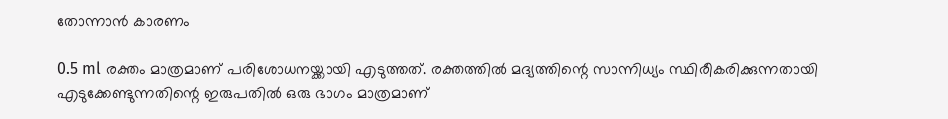തോന്നാൻ കാരണം

0.5 ml രക്തം മാത്രമാണ് പരിശോധനയ്ക്കായി എടുത്തത്. രക്തത്തില്‍ മദ്യത്തിന്റെ സാന്നിധ്യം സ്ഥിരീകരിക്കുന്നതായി എടുക്കേണ്ടുന്നതിന്റെ ഇരുപതില്‍ ഒരു ഭാഗം മാത്രമാണ്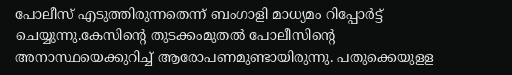പോലീസ് എടുത്തിരുന്നതെന്ന് ബംഗാളി മാധ്യമം റിപ്പോര്‍ട്ട് ചെയ്യുന്നു.കേസിന്റെ തുടക്കംമുതല്‍ പോലീസിന്റെ അനാസ്ഥയെക്കുറിച്ച് ആരോപണമുണ്ടായിരുന്നു. പതുക്കെയുളള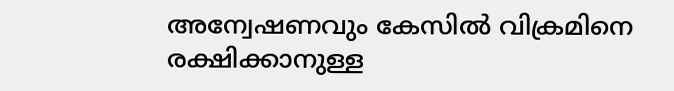അന്വേഷണവും കേസില്‍ വിക്രമിനെ രക്ഷിക്കാനുള്ള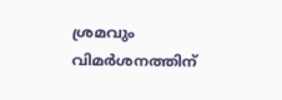ശ്രമവും വിമര്‍ശനത്തിന്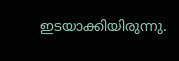ഇടയാക്കിയിരുന്നു.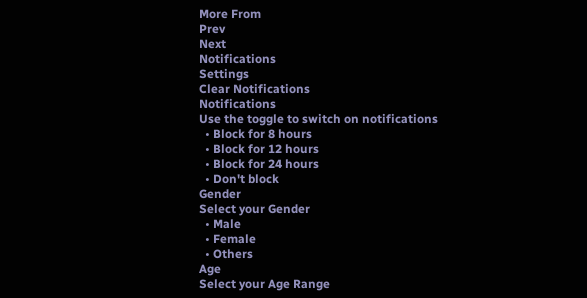More From
Prev
Next
Notifications
Settings
Clear Notifications
Notifications
Use the toggle to switch on notifications
  • Block for 8 hours
  • Block for 12 hours
  • Block for 24 hours
  • Don't block
Gender
Select your Gender
  • Male
  • Female
  • Others
Age
Select your Age Range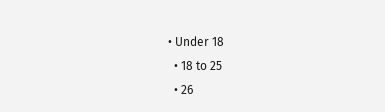• Under 18
  • 18 to 25
  • 26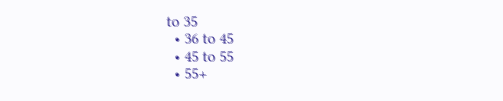to 35
  • 36 to 45
  • 45 to 55
  • 55+